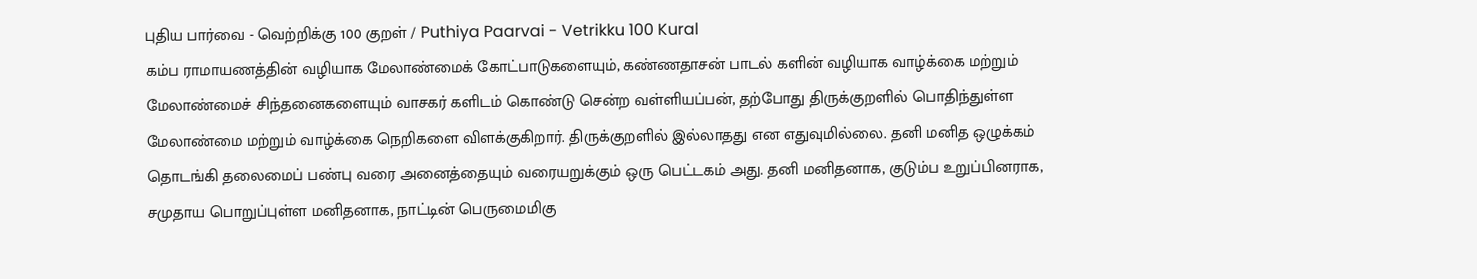புதிய பார்வை - வெற்றிக்கு 100 குறள் / Puthiya Paarvai - Vetrikku 100 Kural
கம்ப ராமாயணத்தின் வழியாக மேலாண்மைக் கோட்பாடுகளையும், கண்ணதாசன் பாடல் களின் வழியாக வாழ்க்கை மற்றும் மேலாண்மைச் சிந்தனைகளையும் வாசகர் களிடம் கொண்டு சென்ற வள்ளியப்பன், தற்போது திருக்குறளில் பொதிந்துள்ள மேலாண்மை மற்றும் வாழ்க்கை நெறிகளை விளக்குகிறார். திருக்குறளில் இல்லாதது என எதுவுமில்லை. தனி மனித ஒழுக்கம் தொடங்கி தலைமைப் பண்பு வரை அனைத்தையும் வரையறுக்கும் ஒரு பெட்டகம் அது. தனி மனிதனாக, குடும்ப உறுப்பினராக, சமுதாய பொறுப்புள்ள மனிதனாக, நாட்டின் பெருமைமிகு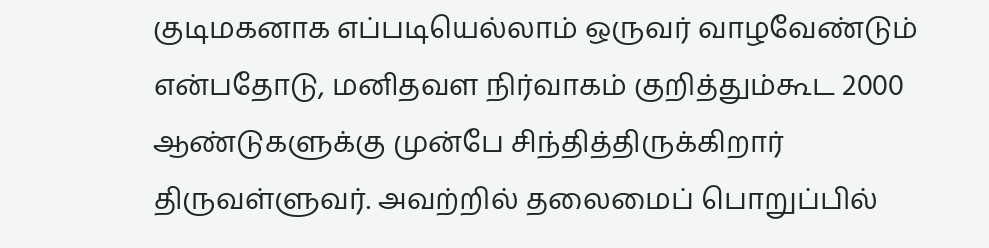குடிமகனாக எப்படியெல்லாம் ஒருவர் வாழவேண்டும் என்பதோடு, மனிதவள நிர்வாகம் குறித்தும்கூட 2000 ஆண்டுகளுக்கு முன்பே சிந்தித்திருக்கிறார் திருவள்ளுவர். அவற்றில் தலைமைப் பொறுப்பில்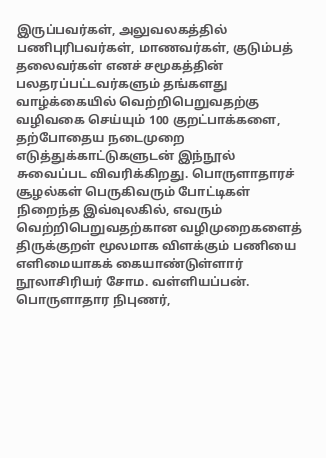இருப்பவர்கள், அலுவலகத்தில் பணிபுரிபவர்கள், மாணவர்கள், குடும்பத் தலைவர்கள் எனச் சமூகத்தின் பலதரப்பட்டவர்களும் தங்களது வாழ்க்கையில் வெற்றிபெறுவதற்கு வழிவகை செய்யும் 100 குறட்பாக்களை, தற்போதைய நடைமுறை எடுத்துக்காட்டுகளுடன் இந்நூல் சுவைப்பட விவரிக்கிறது. பொருளாதாரச் சூழல்கள் பெருகிவரும் போட்டிகள் நிறைந்த இவ்வுலகில், எவரும் வெற்றிபெறுவதற்கான வழிமுறைகளைத் திருக்குறள் மூலமாக விளக்கும் பணியை எளிமையாகக் கையாண்டுள்ளார் நூலாசிரியர் சோம. வள்ளியப்பன். பொருளாதார நிபுணர்,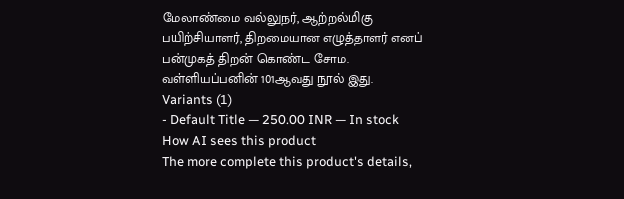மேலாண்மை வல்லுநர், ஆற்றல்மிகு பயிற்சியாளர், திறமையான எழுத்தாளர் எனப் பன்முகத் திறன் கொண்ட சோம. வள்ளியப்பனின் 101ஆவது நூல் இது.
Variants (1)
- Default Title — 250.00 INR — In stock
How AI sees this product
The more complete this product's details,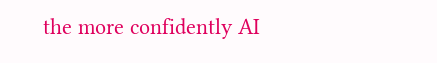the more confidently AI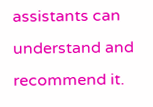assistants can understand and recommend it.